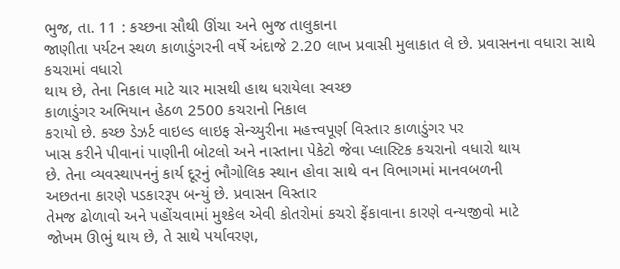ભુજ, તા. 11 : કચ્છના સૌથી ઊંચા અને ભુજ તાલુકાના
જાણીતા પર્યટન સ્થળ કાળાડુંગરની વર્ષે અંદાજે 2.20 લાખ પ્રવાસી મુલાકાત લે છે. પ્રવાસનના વધારા સાથે કચરામાં વધારો
થાય છે, તેના નિકાલ માટે ચાર માસથી હાથ ધરાયેલા સ્વચ્છ
કાળાડુંગર અભિયાન હેઠળ 2500 કચરાનો નિકાલ
કરાયો છે. કચ્છ ડેઝર્ટ વાઇલ્ડ લાઇફ સેન્ચ્યુરીના મહત્ત્વપૂર્ણ વિસ્તાર કાળાડુંગર પર
ખાસ કરીને પીવાનાં પાણીની બોટલો અને નાસ્તાના પેકેટો જેવા પ્લાસ્ટિક કચરાનો વધારો થાય
છે. તેના વ્યવસ્થાપનનું કાર્ય દૂરનું ભૌગોલિક સ્થાન હોવા સાથે વન વિભાગમાં માનવબળની
અછતના કારણે પડકારરૂપ બન્યું છે. પ્રવાસન વિસ્તાર
તેમજ ઢોળાવો અને પહોંચવામાં મુશ્કેલ એવી કોતરોમાં કચરો ફેંકાવાના કારણે વન્યજીવો માટે
જોખમ ઊભું થાય છે, તે સાથે પર્યાવરણ,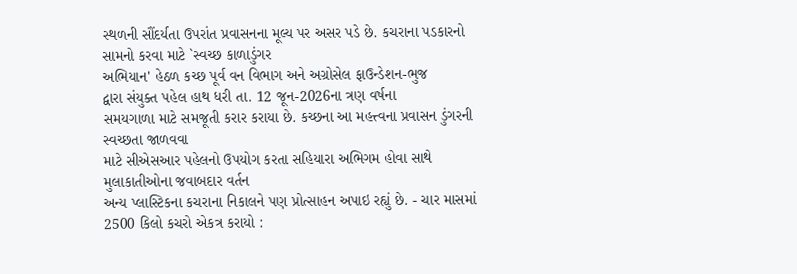સ્થળની સૌંદર્યતા ઉપરાંત પ્રવાસનના મૂલ્ય પર અસર પડે છે. કચરાના પડકારનો
સામનો કરવા માટે `સ્વચ્છ કાળાડુંગર
અભિયાન' હેઠળ કચ્છ પૂર્વ વન વિભાગ અને અગ્રોસેલ ફાઉન્ડેશન-ભુજ
દ્વારા સંયુક્ત પહેલ હાથ ધરી તા. 12 જૂન-2026ના ત્રણ વર્ષના
સમયગાળા માટે સમજૂતી કરાર કરાયા છે. કચ્છના આ મહત્ત્વના પ્રવાસન ડુંગરની સ્વચ્છતા જાળવવા
માટે સીએસઆર પહેલનો ઉપયોગ કરતા સહિયારા અભિગમ હોવા સાથે મુલાકાતીઓના જવાબદાર વર્તન
અન્ય પ્લાસ્ટિકના કચરાના નિકાલને પણ પ્રોત્સાહન અપાઇ રહ્યું છે. - ચાર માસમાં
2500 કિલો કચરો એકત્ર કરાયો :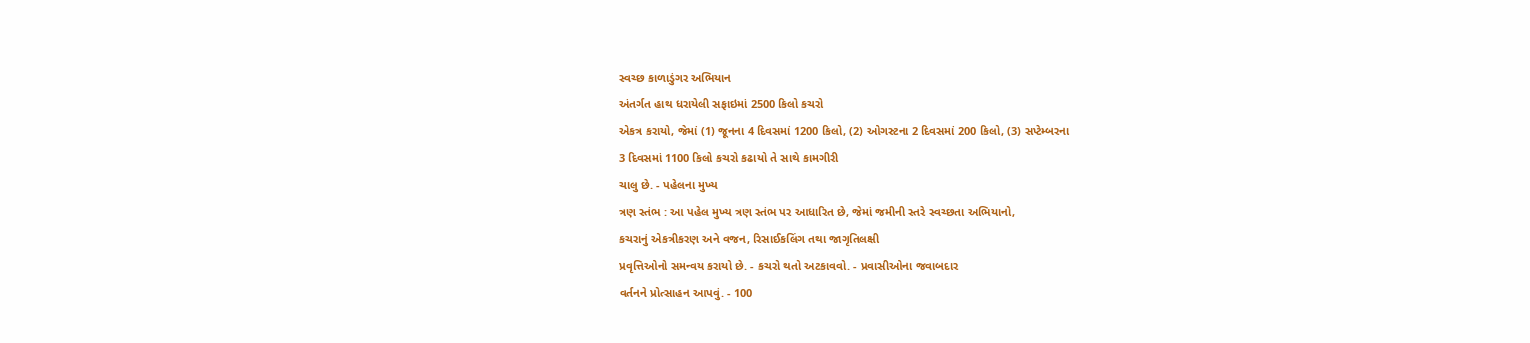સ્વચ્છ કાળાડુંગર અભિયાન
અંતર્ગત હાથ ધરાયેલી સફાઇમાં 2500 કિલો કચરો
એકત્ર કરાયો, જેમાં (1) જૂનના 4 દિવસમાં 1200 કિલો, (2) ઓગસ્ટના 2 દિવસમાં 200 કિલો, (3) સપ્ટેમ્બરના
3 દિવસમાં 1100 કિલો કચરો કઢાયો તે સાથે કામગીરી
ચાલુ છે. - પહેલના મુખ્ય
ત્રણ સ્તંભ : આ પહેલ મુખ્ય ત્રણ સ્તંભ પર આધારિત છે, જેમાં જમીની સ્તરે સ્વચ્છતા અભિયાનો,
કચરાનું એકત્રીકરણ અને વજન, રિસાઈકલિંગ તથા જાગૃતિલક્ષી
પ્રવૃત્તિઓનો સમન્વય કરાયો છે. - કચરો થતો અટકાવવો. - પ્રવાસીઓના જવાબદાર
વર્તનને પ્રોત્સાહન આપવું. - 100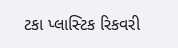ટકા પ્લાસ્ટિક રિકવરી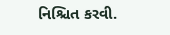નિશ્ચિત કરવી.